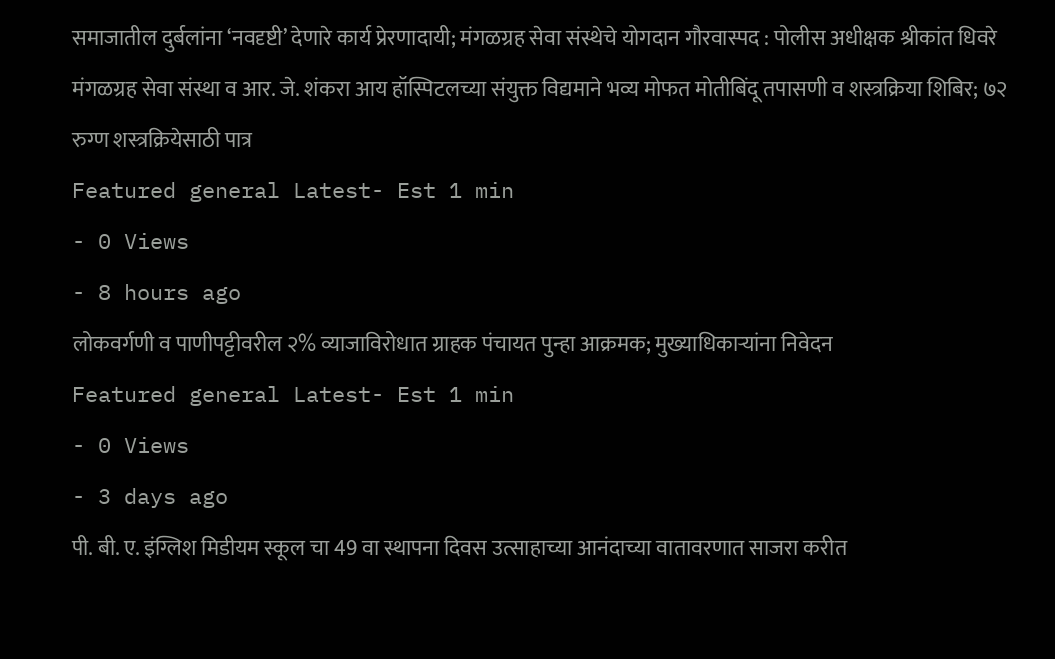समाजातील दुर्बलांना ‘नवदृष्टी’ देणारे कार्य प्रेरणादायी; मंगळग्रह सेवा संस्थेचे योगदान गौरवास्पद : पोलीस अधीक्षक श्रीकांत धिवरे मंगळग्रह सेवा संस्था व आर. जे. शंकरा आय हॉस्पिटलच्या संयुक्त विद्यमाने भव्य मोफत मोतीबिंदू तपासणी व शस्त्रक्रिया शिबिर; ७२ रुग्ण शस्त्रक्रियेसाठी पात्र
Featured general Latest- Est 1 min
- 0 Views
- 8 hours ago
लोकवर्गणी व पाणीपट्टीवरील २% व्याजाविरोधात ग्राहक पंचायत पुन्हा आक्रमक; मुख्याधिकाऱ्यांना निवेदन
Featured general Latest- Est 1 min
- 0 Views
- 3 days ago
पी. बी. ए. इंग्लिश मिडीयम स्कूल चा 49 वा स्थापना दिवस उत्साहाच्या आनंदाच्या वातावरणात साजरा करीत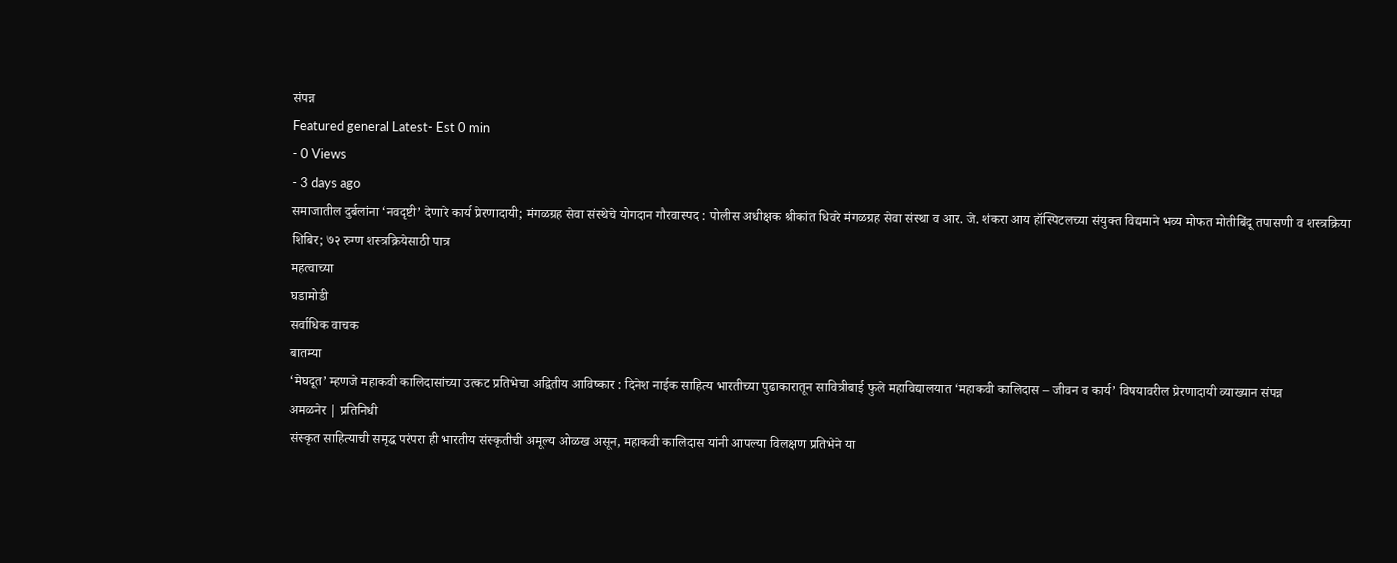संपन्न
Featured general Latest- Est 0 min
- 0 Views
- 3 days ago
समाजातील दुर्बलांना ‘नवदृष्टी’ देणारे कार्य प्रेरणादायी; मंगळग्रह सेवा संस्थेचे योगदान गौरवास्पद : पोलीस अधीक्षक श्रीकांत धिवरे मंगळग्रह सेवा संस्था व आर. जे. शंकरा आय हॉस्पिटलच्या संयुक्त विद्यमाने भव्य मोफत मोतीबिंदू तपासणी व शस्त्रक्रिया शिबिर; ७२ रुग्ण शस्त्रक्रियेसाठी पात्र
महत्वाच्या
घडामोडी
सर्वाधिक वाचक
बातम्या
‘मेघदूत’ म्हणजे महाकवी कालिदासांच्या उत्कट प्रतिभेचा अद्वितीय आविष्कार : दिनेश नाईक साहित्य भारतीच्या पुढाकारातून सावित्रीबाई फुले महाविद्यालयात ‘महाकवी कालिदास – जीवन व कार्य’ विषयावरील प्रेरणादायी व्याख्यान संपन्न
अमळनेर | प्रतिनिधी
संस्कृत साहित्याची समृद्ध परंपरा ही भारतीय संस्कृतीची अमूल्य ओळख असून, महाकवी कालिदास यांनी आपल्या विलक्षण प्रतिभेने या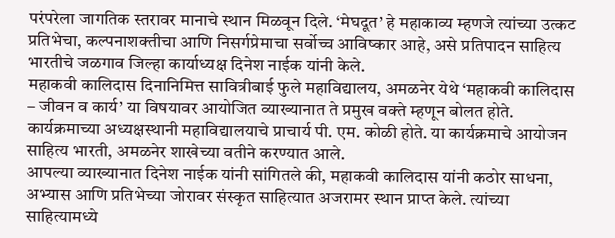परंपरेला जागतिक स्तरावर मानाचे स्थान मिळवून दिले. ‘मेघदूत’ हे महाकाव्य म्हणजे त्यांच्या उत्कट प्रतिभेचा, कल्पनाशक्तीचा आणि निसर्गप्रेमाचा सर्वोच्च आविष्कार आहे, असे प्रतिपादन साहित्य भारतीचे जळगाव जिल्हा कार्याध्यक्ष दिनेश नाईक यांनी केले.
महाकवी कालिदास दिनानिमित्त सावित्रीबाई फुले महाविद्यालय, अमळनेर येथे ‘महाकवी कालिदास – जीवन व कार्य’ या विषयावर आयोजित व्याख्यानात ते प्रमुख वक्ते म्हणून बोलत होते. कार्यक्रमाच्या अध्यक्षस्थानी महाविद्यालयाचे प्राचार्य पी. एम. कोळी होते. या कार्यक्रमाचे आयोजन साहित्य भारती, अमळनेर शाखेच्या वतीने करण्यात आले.
आपल्या व्याख्यानात दिनेश नाईक यांनी सांगितले की, महाकवी कालिदास यांनी कठोर साधना, अभ्यास आणि प्रतिभेच्या जोरावर संस्कृत साहित्यात अजरामर स्थान प्राप्त केले. त्यांच्या साहित्यामध्ये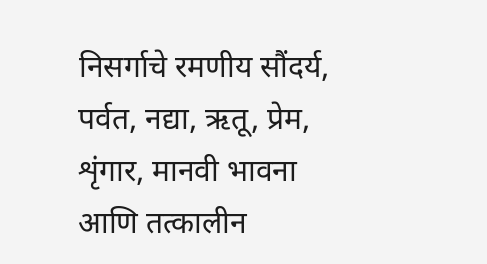निसर्गाचे रमणीय सौंदर्य, पर्वत, नद्या, ऋतू, प्रेम, शृंगार, मानवी भावना आणि तत्कालीन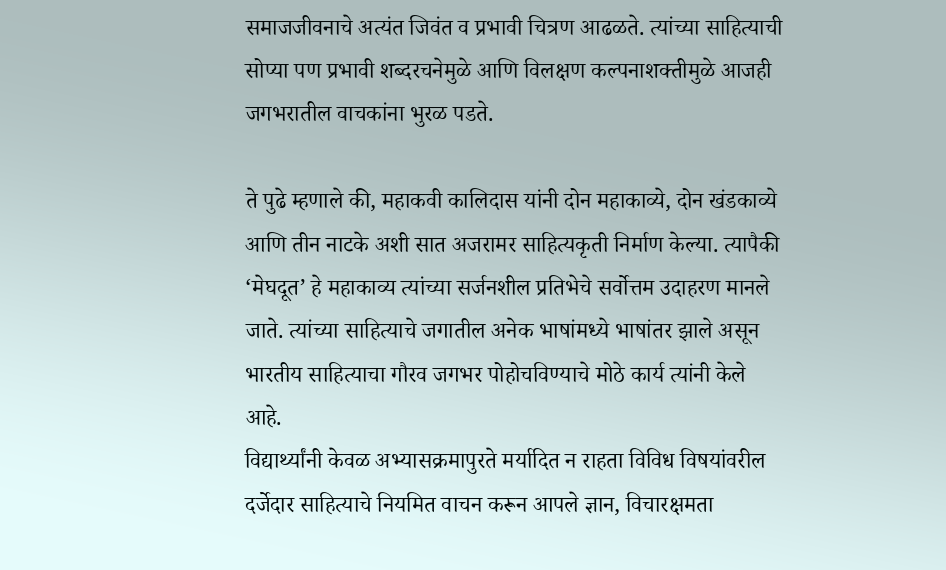समाजजीवनाचे अत्यंत जिवंत व प्रभावी चित्रण आढळते. त्यांच्या साहित्याची सोप्या पण प्रभावी शब्दरचनेमुळे आणि विलक्षण कल्पनाशक्तीमुळे आजही जगभरातील वाचकांना भुरळ पडते.

ते पुढे म्हणाले की, महाकवी कालिदास यांनी दोन महाकाव्ये, दोन खंडकाव्ये आणि तीन नाटके अशी सात अजरामर साहित्यकृती निर्माण केल्या. त्यापैकी ‘मेघदूत’ हे महाकाव्य त्यांच्या सर्जनशील प्रतिभेचे सर्वोत्तम उदाहरण मानले जाते. त्यांच्या साहित्याचे जगातील अनेक भाषांमध्ये भाषांतर झाले असून भारतीय साहित्याचा गौरव जगभर पोहोचविण्याचे मोठे कार्य त्यांनी केले आहे.
विद्यार्थ्यांनी केवळ अभ्यासक्रमापुरते मर्यादित न राहता विविध विषयांवरील दर्जेदार साहित्याचे नियमित वाचन करून आपले ज्ञान, विचारक्षमता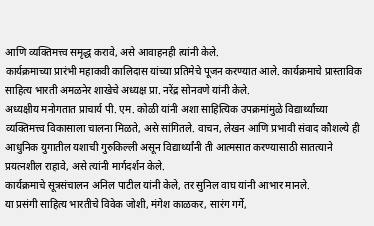आणि व्यक्तिमत्त्व समृद्ध करावे, असे आवाहनही त्यांनी केले.
कार्यक्रमाच्या प्रारंभी महाकवी कालिदास यांच्या प्रतिमेचे पूजन करण्यात आले. कार्यक्रमाचे प्रास्ताविक साहित्य भारती अमळनेर शाखेचे अध्यक्ष प्रा. नरेंद्र सोनवणे यांनी केले.
अध्यक्षीय मनोगतात प्राचार्य पी. एम. कोळी यांनी अशा साहित्यिक उपक्रमांमुळे विद्यार्थ्यांच्या व्यक्तिमत्त्व विकासाला चालना मिळते, असे सांगितले. वाचन, लेखन आणि प्रभावी संवाद कौशल्ये ही आधुनिक युगातील यशाची गुरुकिल्ली असून विद्यार्थ्यांनी ती आत्मसात करण्यासाठी सातत्याने प्रयत्नशील राहावे, असे त्यांनी मार्गदर्शन केले.
कार्यक्रमाचे सूत्रसंचालन अनिल पाटील यांनी केले, तर सुनिल वाघ यांनी आभार मानले.
या प्रसंगी साहित्य भारतीचे विवेक जोशी, मंगेश काळकर, सारंग गर्गे,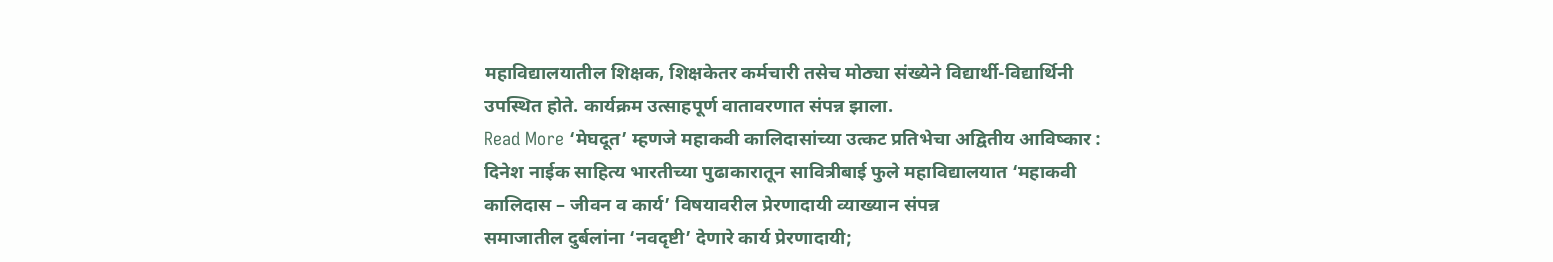महाविद्यालयातील शिक्षक, शिक्षकेतर कर्मचारी तसेच मोठ्या संख्येने विद्यार्थी-विद्यार्थिनी उपस्थित होते. कार्यक्रम उत्साहपूर्ण वातावरणात संपन्न झाला.
Read More ‘मेघदूत’ म्हणजे महाकवी कालिदासांच्या उत्कट प्रतिभेचा अद्वितीय आविष्कार : दिनेश नाईक साहित्य भारतीच्या पुढाकारातून सावित्रीबाई फुले महाविद्यालयात ‘महाकवी कालिदास – जीवन व कार्य’ विषयावरील प्रेरणादायी व्याख्यान संपन्न
समाजातील दुर्बलांना ‘नवदृष्टी’ देणारे कार्य प्रेरणादायी;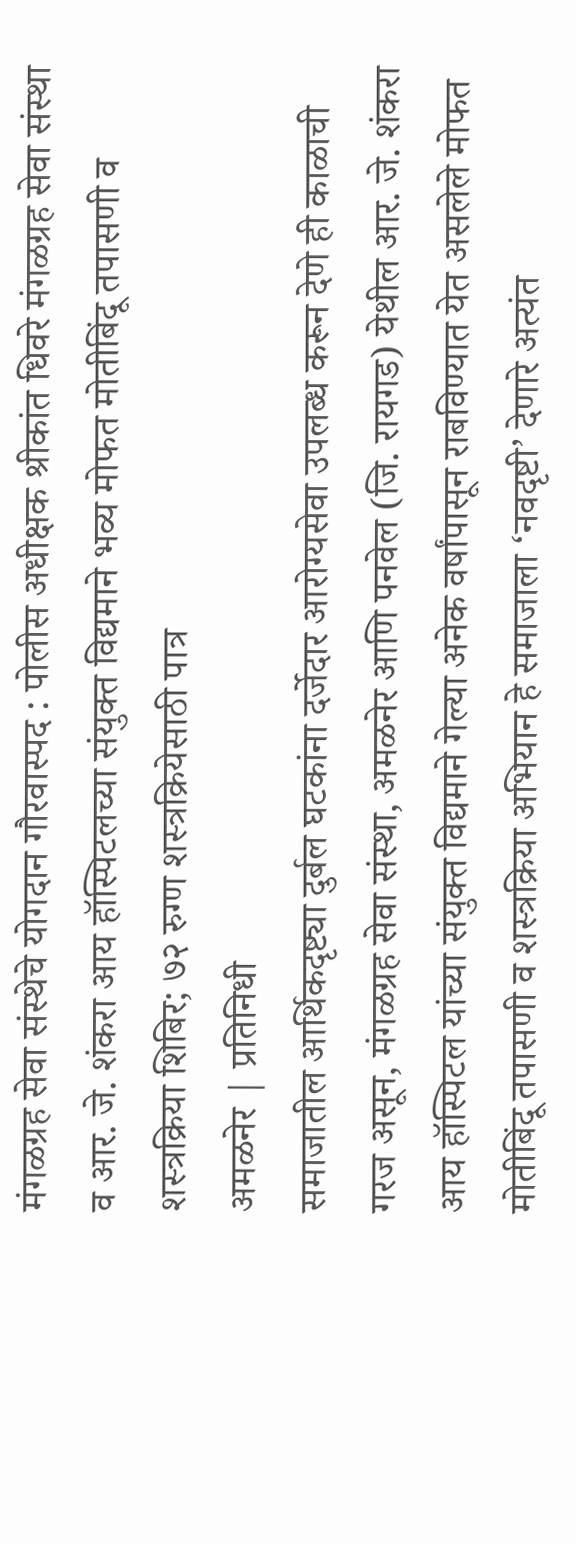मंगळग्रह सेवा संस्थेचे योगदान गौरवास्पद : पोलीस अधीक्षक श्रीकांत धिवरे मंगळग्रह सेवा संस्था व आर. जे. शंकरा आय हॉस्पिटलच्या संयुक्त विद्यमाने भव्य मोफत मोतीबिंदू तपासणी व शस्त्रक्रिया शिबिर; ७२ रुग्ण शस्त्रक्रियेसाठी पात्र
अमळनेर | प्रतिनिधी
समाजातील आर्थिकदृष्ट्या दुर्बल घटकांना दर्जेदार आरोग्यसेवा उपलब्ध करून देणे ही काळाची गरज असून, मंगळग्रह सेवा संस्था, अमळनेर आणि पनवेल (जि. रायगड) येथील आर. जे. शंकरा आय हॉस्पिटल यांच्या संयुक्त विद्यमाने गेल्या अनेक वर्षांपासून राबविण्यात येत असलेले मोफत मोतीबिंदू तपासणी व शस्त्रक्रिया अभियान हे समाजाला ‘नवदृष्टी’ देणारे अत्यंत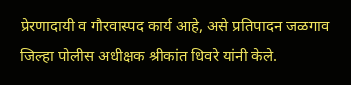प्रेरणादायी व गौरवास्पद कार्य आहे, असे प्रतिपादन जळगाव जिल्हा पोलीस अधीक्षक श्रीकांत धिवरे यांनी केले.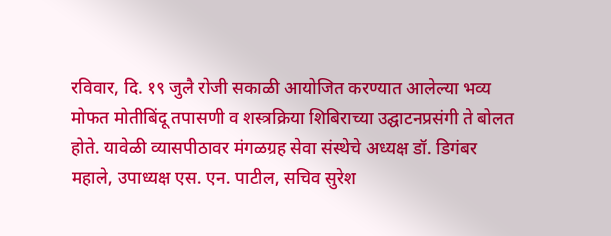रविवार, दि. १९ जुलै रोजी सकाळी आयोजित करण्यात आलेल्या भव्य मोफत मोतीबिंदू तपासणी व शस्त्रक्रिया शिबिराच्या उद्घाटनप्रसंगी ते बोलत होते. यावेळी व्यासपीठावर मंगळग्रह सेवा संस्थेचे अध्यक्ष डॉ. डिगंबर महाले, उपाध्यक्ष एस. एन. पाटील, सचिव सुरेश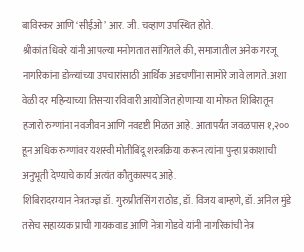बाविस्कर आणि ‘सीईओ’ आर. जी. चव्हाण उपस्थित होते.
श्रीकांत धिवरे यांनी आपल्या मनोगतात सांगितले की, समाजातील अनेक गरजू नागरिकांना डोळ्यांच्या उपचारांसाठी आर्थिक अडचणींना सामोरे जावे लागते. अशा वेळी दर महिन्याच्या तिसऱ्या रविवारी आयोजित होणाऱ्या या मोफत शिबिरातून हजारो रुग्णांना नवजीवन आणि नवदृष्टी मिळत आहे. आतापर्यंत जवळपास १,२०० हून अधिक रुग्णांवर यशस्वी मोतीबिंदू शस्त्रक्रिया करून त्यांना पुन्हा प्रकाशाची अनुभूती देण्याचे कार्य अत्यंत कौतुकास्पद आहे.
शिबिरादरम्यान नेत्रतज्ज्ञ डॉ. गुरुप्रीतसिंग राठोड, डॉ. विजय बाम्हणे, डॉ. अनिल मुंडे तसेच सहाय्यक प्राची गायकवाड आणि नेत्रा गोडवे यांनी नागरिकांची नेत्र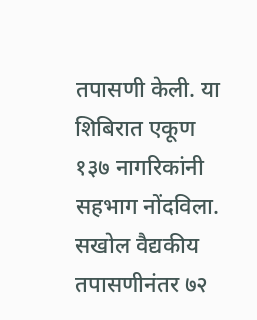तपासणी केली. या शिबिरात एकूण १३७ नागरिकांनी सहभाग नोंदविला. सखोल वैद्यकीय तपासणीनंतर ७२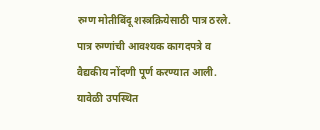रुग्ण मोतीबिंदू शस्त्रक्रियेसाठी पात्र ठरले. पात्र रुग्णांची आवश्यक कागदपत्रे व वैद्यकीय नोंदणी पूर्ण करण्यात आली.
यावेळी उपस्थित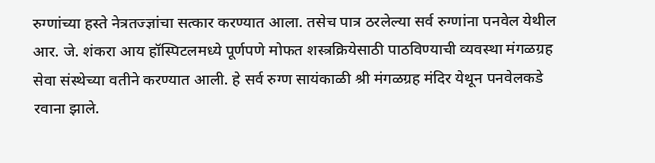रुग्णांच्या हस्ते नेत्रतज्ज्ञांचा सत्कार करण्यात आला. तसेच पात्र ठरलेल्या सर्व रुग्णांना पनवेल येथील आर. जे. शंकरा आय हॉस्पिटलमध्ये पूर्णपणे मोफत शस्त्रक्रियेसाठी पाठविण्याची व्यवस्था मंगळग्रह सेवा संस्थेच्या वतीने करण्यात आली. हे सर्व रुग्ण सायंकाळी श्री मंगळग्रह मंदिर येथून पनवेलकडे रवाना झाले.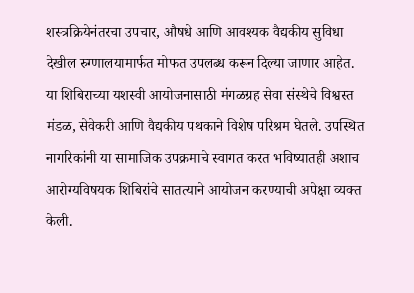शस्त्रक्रियेनंतरचा उपचार, औषधे आणि आवश्यक वैद्यकीय सुविधा देखील रुग्णालयामार्फत मोफत उपलब्ध करून दिल्या जाणार आहेत.
या शिबिराच्या यशस्वी आयोजनासाठी मंगळग्रह सेवा संस्थेचे विश्वस्त मंडळ, सेवेकरी आणि वैद्यकीय पथकाने विशेष परिश्रम घेतले. उपस्थित नागरिकांनी या सामाजिक उपक्रमाचे स्वागत करत भविष्यातही अशाच आरोग्यविषयक शिबिरांचे सातत्याने आयोजन करण्याची अपेक्षा व्यक्त केली.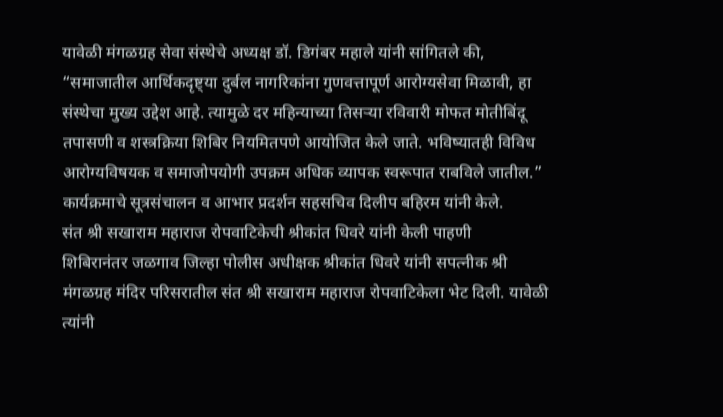यावेळी मंगळग्रह सेवा संस्थेचे अध्यक्ष डॉ. डिगंबर महाले यांनी सांगितले की, “समाजातील आर्थिकदृष्ट्या दुर्बल नागरिकांना गुणवत्तापूर्ण आरोग्यसेवा मिळावी, हा संस्थेचा मुख्य उद्देश आहे. त्यामुळे दर महिन्याच्या तिसऱ्या रविवारी मोफत मोतीबिंदू तपासणी व शस्त्रक्रिया शिबिर नियमितपणे आयोजित केले जाते. भविष्यातही विविध आरोग्यविषयक व समाजोपयोगी उपक्रम अधिक व्यापक स्वरूपात राबविले जातील.”
कार्यक्रमाचे सूत्रसंचालन व आभार प्रदर्शन सहसचिव दिलीप बहिरम यांनी केले.
संत श्री सखाराम महाराज रोपवाटिकेची श्रीकांत धिवरे यांनी केली पाहणी
शिबिरानंतर जळगाव जिल्हा पोलीस अधीक्षक श्रीकांत धिवरे यांनी सपत्नीक श्री मंगळग्रह मंदिर परिसरातील संत श्री सखाराम महाराज रोपवाटिकेला भेट दिली. यावेळी त्यांनी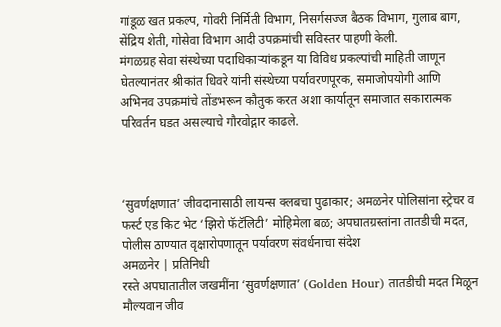गांडूळ खत प्रकल्प, गोवरी निर्मिती विभाग, निसर्गसज्ज बैठक विभाग, गुलाब बाग, सेंद्रिय शेती, गोसेवा विभाग आदी उपक्रमांची सविस्तर पाहणी केली.
मंगळग्रह सेवा संस्थेच्या पदाधिकाऱ्यांकडून या विविध प्रकल्पांची माहिती जाणून घेतल्यानंतर श्रीकांत धिवरे यांनी संस्थेच्या पर्यावरणपूरक, समाजोपयोगी आणि अभिनव उपक्रमांचे तोंडभरून कौतुक करत अशा कार्यातून समाजात सकारात्मक परिवर्तन घडत असल्याचे गौरवोद्गार काढले.



‘सुवर्णक्षणात’ जीवदानासाठी लायन्स क्लबचा पुढाकार; अमळनेर पोलिसांना स्ट्रेचर व फर्स्ट एड किट भेट ‘झिरो फॅटॅलिटी’ मोहिमेला बळ; अपघातग्रस्तांना तातडीची मदत, पोलीस ठाण्यात वृक्षारोपणातून पर्यावरण संवर्धनाचा संदेश
अमळनेर | प्रतिनिधी
रस्ते अपघातातील जखमींना ‘सुवर्णक्षणात’ (Golden Hour) तातडीची मदत मिळून मौल्यवान जीव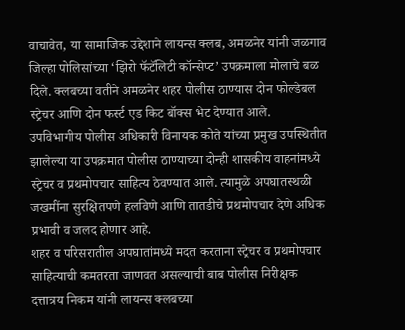वाचावेत, या सामाजिक उद्देशाने लायन्स क्लब, अमळनेर यांनी जळगाव जिल्हा पोलिसांच्या ‘झिरो फॅटॅलिटी कॉन्सेप्ट’ उपक्रमाला मोलाचे बळ दिले. क्लबच्या वतीने अमळनेर शहर पोलीस ठाण्यास दोन फोल्डेबल स्ट्रेचर आणि दोन फर्स्ट एड किट बॉक्स भेट देण्यात आले.
उपविभागीय पोलीस अधिकारी विनायक कोते यांच्या प्रमुख उपस्थितीत झालेल्या या उपक्रमात पोलीस ठाण्याच्या दोन्ही शासकीय वाहनांमध्ये स्ट्रेचर व प्रथमोपचार साहित्य ठेवण्यात आले. त्यामुळे अपघातस्थळी जखमींना सुरक्षितपणे हलविणे आणि तातडीचे प्रथमोपचार देणे अधिक प्रभावी व जलद होणार आहे.
शहर व परिसरातील अपघातांमध्ये मदत करताना स्ट्रेचर व प्रथमोपचार साहित्याची कमतरता जाणवत असल्याची बाब पोलीस निरीक्षक दत्तात्रय निकम यांनी लायन्स क्लबच्या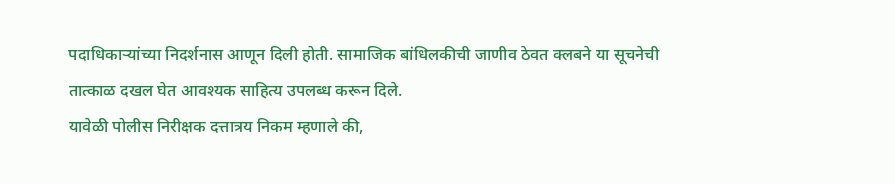पदाधिकाऱ्यांच्या निदर्शनास आणून दिली होती. सामाजिक बांधिलकीची जाणीव ठेवत क्लबने या सूचनेची तात्काळ दखल घेत आवश्यक साहित्य उपलब्ध करून दिले.
यावेळी पोलीस निरीक्षक दत्तात्रय निकम म्हणाले की,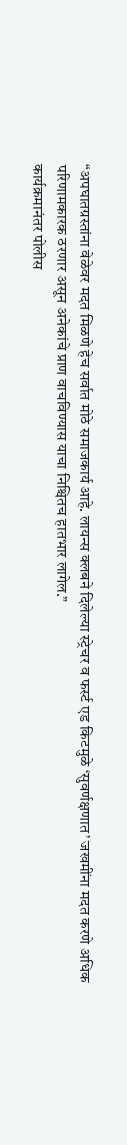“अपघातग्रस्तांना वेळेवर मदत मिळणे हेच सर्वात मोठे समाजकार्य आहे. लायन्स क्लबने दिलेल्या स्ट्रेचर व फर्स्ट एड किटमुळे ‘सुवर्णक्षणात’ जखमींना मदत करणे अधिक परिणामकारक ठरणार असून अनेकांचे प्राण वाचविण्यास याचा निश्चितच हातभार लागेल.”
कार्यक्रमानंतर पोलीस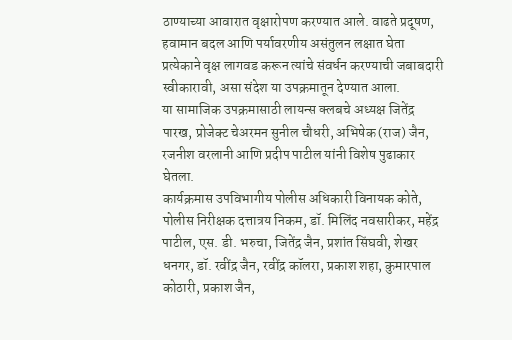ठाण्याच्या आवारात वृक्षारोपण करण्यात आले. वाढते प्रदूषण, हवामान बदल आणि पर्यावरणीय असंतुलन लक्षात घेता प्रत्येकाने वृक्ष लागवड करून त्यांचे संवर्धन करण्याची जबाबदारी स्वीकारावी, असा संदेश या उपक्रमातून देण्यात आला.
या सामाजिक उपक्रमासाठी लायन्स क्लबचे अध्यक्ष जितेंद्र पारख, प्रोजेक्ट चेअरमन सुनील चौधरी, अभिषेक (राज) जैन, रजनीश वरलानी आणि प्रदीप पाटील यांनी विशेष पुढाकार घेतला.
कार्यक्रमास उपविभागीय पोलीस अधिकारी विनायक कोते, पोलीस निरीक्षक दत्तात्रय निकम, डॉ. मिलिंद नवसारीकर, महेंद्र पाटील, एस. डी. भरुचा, जितेंद्र जैन, प्रशांत सिंघवी, शेखर धनगर, डॉ. रवींद्र जैन, रवींद्र कॉलरा, प्रकाश शहा, कुमारपाल कोठारी, प्रकाश जैन,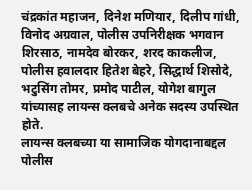चंद्रकांत महाजन, दिनेश मणियार, दिलीप गांधी, विनोद अग्रवाल, पोलीस उपनिरीक्षक भगवान शिरसाठ, नामदेव बोरकर, शरद काकलीज, पोलीस हवालदार हितेश बेहरे, सिद्धार्थ शिसोदे, भटुसिंग तोमर, प्रमोद पाटील, योगेश बागुल यांच्यासह लायन्स क्लबचे अनेक सदस्य उपस्थित होते.
लायन्स क्लबच्या या सामाजिक योगदानाबद्दल पोलीस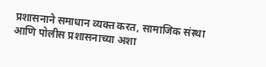प्रशासनाने समाधान व्यक्त करत, सामाजिक संस्था आणि पोलीस प्रशासनाच्या अशा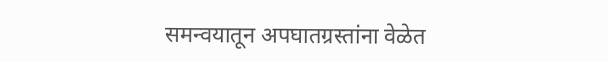समन्वयातून अपघातग्रस्तांना वेळेत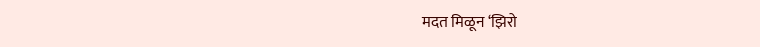मदत मिळून ‘झिरो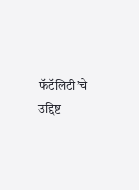फॅटॅलिटी’चे उद्दिष्ट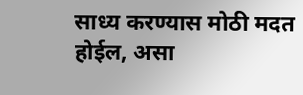साध्य करण्यास मोठी मदत होईल, असा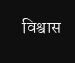विश्वास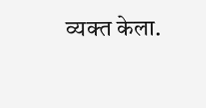व्यक्त केला.